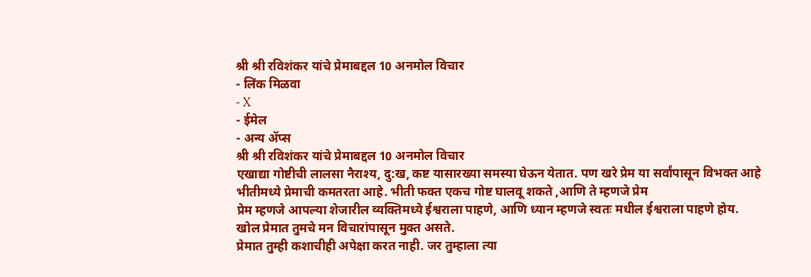श्री श्री रविशंकर यांचे प्रेमाबद्दल 10 अनमोल विचार
- लिंक मिळवा
- X
- ईमेल
- अन्य ॲप्स
श्री श्री रविशंकर यांचे प्रेमाबद्दल 10 अनमोल विचार
एखाद्या गोष्टीची लालसा नैराश्य, दु:ख, कष्ट यासारख्या समस्या घेऊन येतात. पण खरे प्रेम या सर्वांपासून विभक्त आहे
भीतीमध्ये प्रेमाची कमतरता आहे. भीती फक्त एकच गोष्ट घालवू शकते ,आणि ते म्हणजे प्रेम
प्रेम म्हणजे आपल्या शेजारील व्यक्तिमध्ये ईश्वराला पाहणे, आणि ध्यान म्हणजे स्वतः मधील ईश्वराला पाहणे होय.
खोल प्रेमात तुमचे मन विचारांपासून मुक्त असते.
प्रेमात तुम्ही कशाचीही अपेक्षा करत नाही. जर तुम्हाला त्या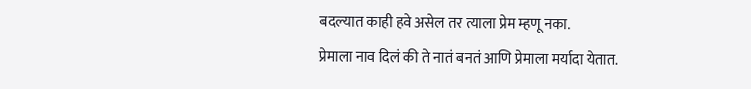बदल्यात काही हवे असेल तर त्याला प्रेम म्हणू नका.
प्रेमाला नाव दिलं की ते नातं बनतं आणि प्रेमाला मर्यादा येतात.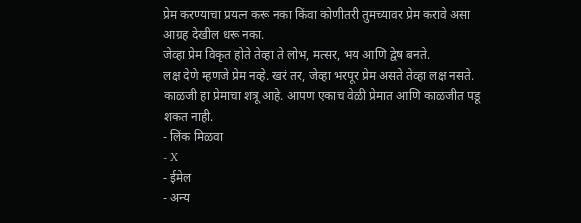प्रेम करण्याचा प्रयत्न करू नका किंवा कोणीतरी तुमच्यावर प्रेम करावे असा आग्रह देखील धरू नका.
जेव्हा प्रेम विकृत होते तेव्हा ते लोभ, मत्सर, भय आणि द्वेष बनते.
लक्ष देणे म्हणजे प्रेम नव्हे. खरं तर, जेव्हा भरपूर प्रेम असते तेव्हा लक्ष नसते.
काळजी हा प्रेमाचा शत्रू आहे. आपण एकाच वेळी प्रेमात आणि काळजीत पडू शकत नाही.
- लिंक मिळवा
- X
- ईमेल
- अन्य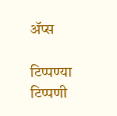ॲप्स

टिप्पण्या
टिप्पणी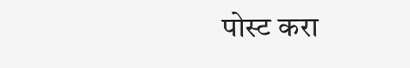पोस्ट करा